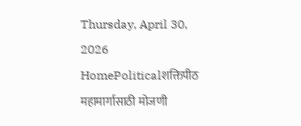Thursday, April 30, 2026
HomePoliticalशक्तिपीठ महामार्गासाठी मोजणी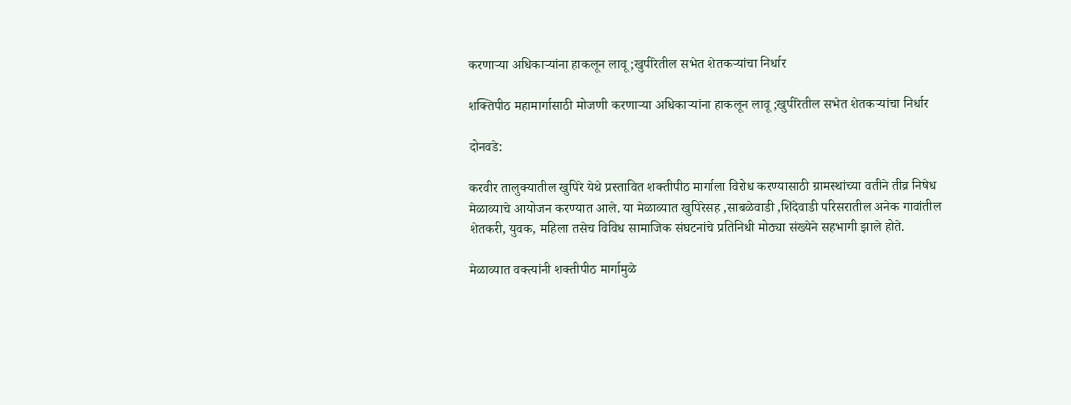करणाऱ्या अधिकाऱ्यांना हाकलून लावू ;खुपीरेतील सभेत शेतकऱ्यांचा निर्धार

शक्तिपीठ महामार्गासाठी मोजणी करणाऱ्या अधिकाऱ्यांना हाकलून लावू ;खुपीरेतील सभेत शेतकऱ्यांचा निर्धार

दोनवडे:

करवीर तालुक्यातील खुपिरे येथे प्रस्तावित शक्तीपीठ मार्गाला विरोध करण्यासाठी ग्रामस्थांच्या वतीने तीव्र निषेध मेळाव्याचे आयोजन करण्यात आले. या मेळाव्यात खुपिरेसह ,साबळेवाडी ,शिंदेवाडी परिसरातील अनेक गावांतील शेतकरी, युवक, महिला तसेच विविध सामाजिक संघटनांचे प्रतिनिधी मोठ्या संख्येने सहभागी झाले होते.

मेळाव्यात वक्त्यांनी शक्तीपीठ मार्गामुळे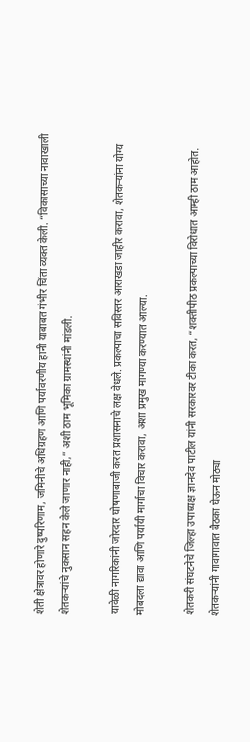शेती क्षेत्रावर होणारे दुष्परिणाम, जमिनीचे अधिग्रहण आणि पर्यावरणीय हानी याबाबत गंभीर चिंता व्यक्त केली. “विकासाच्या नावाखाली शेतकऱ्यांचे नुकसान सहन केले जाणार नाही,” अशी ठाम भूमिका ग्रामस्थांनी मांडली.

यावेळी नागरिकांनी जोरदार घोषणाबाजी करत प्रशासनाचे लक्ष वेधले. प्रकल्पाचा सविस्तर आराखडा जाहीर करावा, शेतकऱ्यांना योग्य मोबदला द्यावा आणि पर्यायी मार्गाचा विचार करावा, अशा प्रमुख मागण्या करण्यात आल्या.

शेतकरी संघटनेचे जिल्हा उपाध्यक्ष ज्ञानदेव पाटील यांनी सरकारवर टीका करत, “शक्तीपीठ प्रकल्पाच्या विरोधात आम्ही ठाम आहोत. शेतकऱ्यांनी गावागावात बैठका घेऊन मोठ्या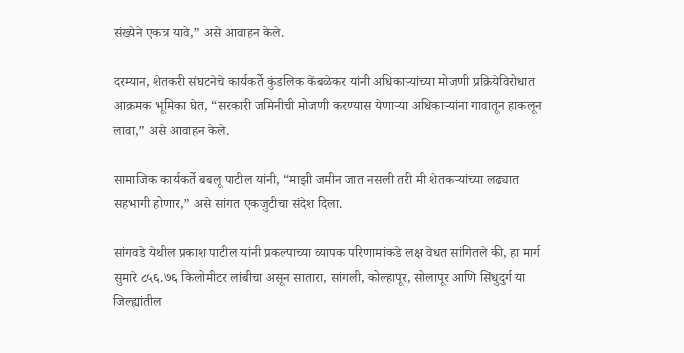संख्येने एकत्र यावे,” असे आवाहन केले.

दरम्यान, शेतकरी संघटनेचे कार्यकर्ते कुंडलिक केंबळेकर यांनी अधिकाऱ्यांच्या मोजणी प्रक्रियेविरोधात आक्रमक भूमिका घेत, “सरकारी जमिनीची मोजणी करण्यास येणाऱ्या अधिकाऱ्यांना गावातून हाकलून लावा,” असे आवाहन केले.

सामाजिक कार्यकर्ते बबलू पाटील यांनी, “माझी जमीन जात नसली तरी मी शेतकऱ्यांच्या लढ्यात सहभागी होणार,” असे सांगत एकजुटीचा संदेश दिला.

सांगवडे येथील प्रकाश पाटील यांनी प्रकल्पाच्या व्यापक परिणामांकडे लक्ष वेधत सांगितले की, हा मार्ग सुमारे ८५६.७६ किलोमीटर लांबीचा असून सातारा, सांगली, कोल्हापूर, सोलापूर आणि सिंधुदुर्ग या जिल्ह्यांतील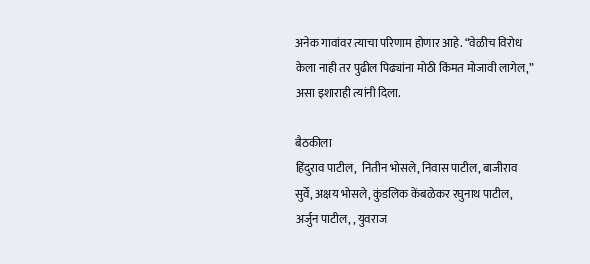अनेक गावांवर त्याचा परिणाम होणार आहे. “वेळीच विरोध केला नाही तर पुढील पिढ्यांना मोठी किंमत मोजावी लागेल,” असा इशाराही त्यांनी दिला.

बैठकीला
हिंदुराव पाटील,  नितीन भोसले, निवास पाटील, बाजीराव सुर्वे, अक्षय भोसले, कुंडलिक केंबळेकर रघुनाथ पाटील, अर्जुन पाटील, , युवराज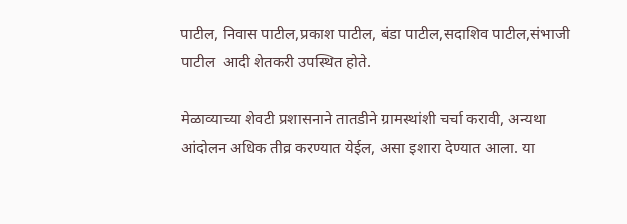पाटील, निवास पाटील,प्रकाश पाटील, बंडा पाटील,सदाशिव पाटील,संभाजी पाटील  आदी शेतकरी उपस्थित होते.

मेळाव्याच्या शेवटी प्रशासनाने तातडीने ग्रामस्थांशी चर्चा करावी, अन्यथा आंदोलन अधिक तीव्र करण्यात येईल, असा इशारा देण्यात आला. या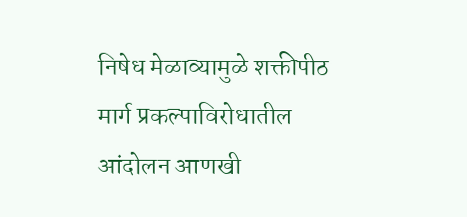निषेध मेळाव्यामुळे शक्तीपीठ मार्ग प्रकल्पाविरोधातील आंदोलन आणखी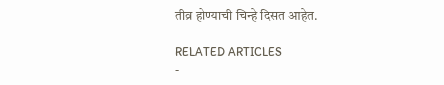तीव्र होण्याची चिन्हे दिसत आहेत.

RELATED ARTICLES
-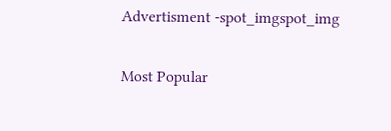Advertisment -spot_imgspot_img

Most Popular